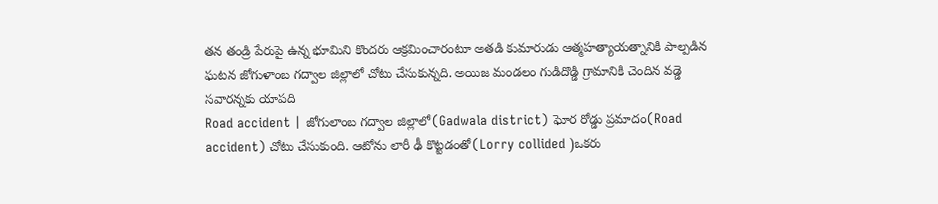తన తండ్రి పేరుపై ఉన్న భూమిని కొందరు ఆక్రమించారంటూ అతడి కుమారుడు ఆత్మహత్యాయత్నానికి పాల్పడిన ఘటన జోగుళాంబ గద్వాల జిల్లాలో చోటు చేసుకున్నది. అయిజ మండలం గుడిదొడ్డి గ్రామానికి చెందిన వడ్డె సవారన్నకు యాపది
Road accident | జోగులాంబ గద్వాల జిల్లాలో(Gadwala district) ఘోర రోడ్డు ప్రమాదం(Road accident) చోటు చేసుకుంది. ఆటోను లారీ ఢీ కొట్టడంతో(Lorry collided )ఒకరు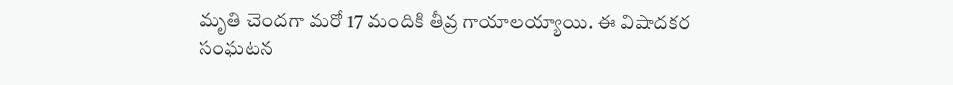మృతి చెందగా మరో 17 మందికి తీవ్ర గాయాలయ్యాయి. ఈ విషాదకర సంఘటన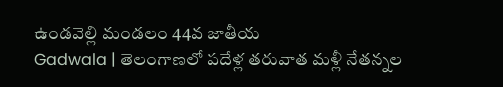ఉండవెల్లి మండలం 44వ జాతీయ
Gadwala | తెలంగాణలో పదేళ్ల తరువాత మళ్లీ నేతన్నల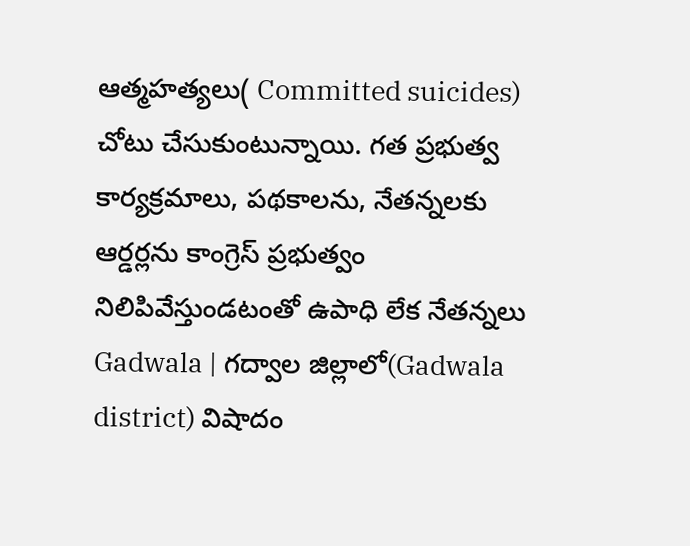ఆత్మహత్యలు( Committed suicides) చోటు చేసుకుంటున్నాయి. గత ప్రభుత్వ కార్యక్రమాలు, పథకాలను, నేతన్నలకు ఆర్డర్లను కాంగ్రెస్ ప్రభుత్వం నిలిపివేస్తుండటంతో ఉపాధి లేక నేతన్నలు
Gadwala | గద్వాల జిల్లాలో(Gadwala district) విషాదం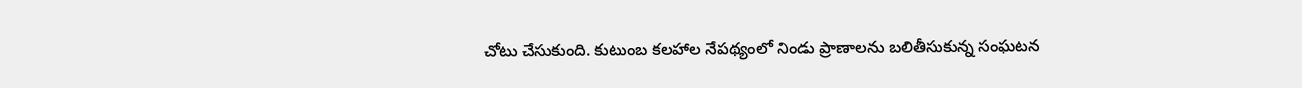చోటు చేసుకుంది. కుటుంబ కలహాల నేపథ్యంలో నిండు ప్రాణాలను బలితీసుకున్న సంఘటన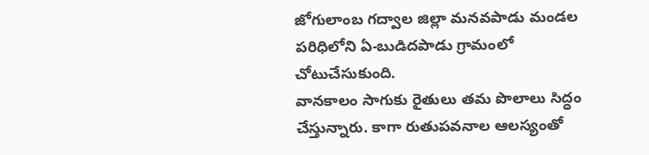జోగులాంబ గద్వాల జిల్లా మనవపాడు మండల పరిధిలోని ఏ-బుడిదపాడు గ్రామంలో చోటుచేసుకుంది.
వానకాలం సాగుకు రైతులు తమ పొలాలు సిద్ధం చేస్తున్నారు. కాగా రుతుపవనాల ఆలస్యంతో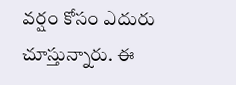వర్షం కోసం ఎదురు చూస్తున్నారు. ఈ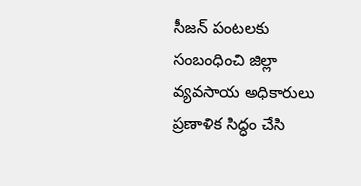సీజన్ పంటలకు సంబంధించి జిల్లా వ్యవసాయ అధికారులు ప్రణాళిక సిద్ధం చేసి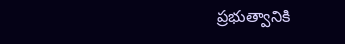ప్రభుత్వానికి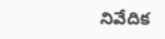నివేదిక